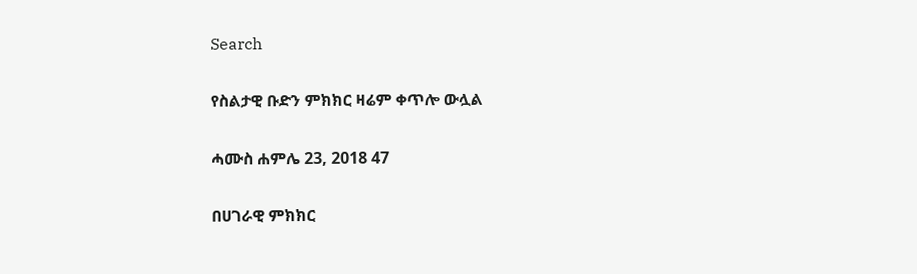Search

የስልታዊ ቡድን ምክክር ዛሬም ቀጥሎ ውሏል

ሓሙስ ሐምሌ 23, 2018 47

በሀገራዊ ምክክር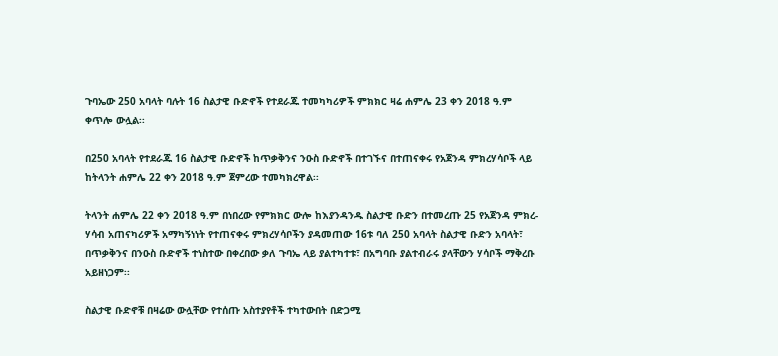ጉባኤው 250 አባላት ባሉት 16 ስልታዊ ቡድኖች የተደራጁ ተመካካሪዎች ምክክር ዛሬ ሐምሌ 23 ቀን 2018 ዓ.ም ቀጥሎ ውሏል፡፡

በ250 አባላት የተደራጁ 16 ስልታዊ ቡድኖች ከጥቃቅንና ንዑስ ቡድኖች በተገኙና በተጠናቀሩ የአጀንዳ ምክረሃሳቦች ላይ ከትላንት ሐምሌ 22 ቀን 2018 ዓ.ም ጀምረው ተመካክረዋል፡፡

ትላንት ሐምሌ 22 ቀን 2018 ዓ.ም በነበረው የምክክር ውሎ ከእያንዳንዱ ስልታዊ ቡድን በተመረጡ 25 የአጀንዳ ምክረ-ሃሳብ አጠናካሪዎች አማካኝነነት የተጠናቀሩ ምክረሃሳቦችን ያዳመጠው 16ቱ ባለ 250 አባላት ስልታዊ ቡድን አባላት፣ በጥቃቅንና በንዑስ ቡድኖች ተነስተው በቀረበው ቃለ ጉባኤ ላይ ያልተካተቱ፣ በአግባቡ ያልተብራሩ ያላቸውን ሃሳቦች ማቅረቡ አይዘነጋም፡፡

ስልታዊ ቡድኖቹ በዛሬው ውሏቸው የተሰጡ አስተያየቶች ተካተውበት በድጋሚ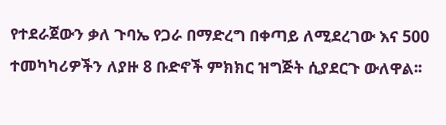የተደራጀውን ቃለ ጉባኤ የጋራ በማድረግ በቀጣይ ለሚደረገው እና 500 ተመካካሪዎችን ለያዙ 8 ቡድኖች ምክክር ዝግጅት ሲያደርጉ ውለዋል፡፡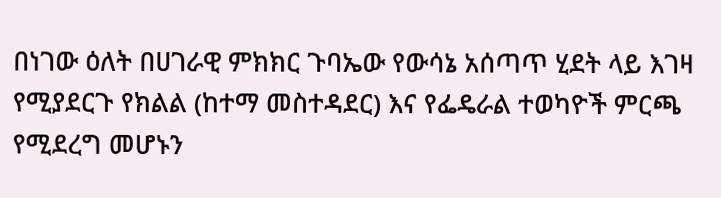በነገው ዕለት በሀገራዊ ምክክር ጉባኤው የውሳኔ አሰጣጥ ሂደት ላይ እገዛ የሚያደርጉ የክልል (ከተማ መስተዳደር) እና የፌዴራል ተወካዮች ምርጫ የሚደረግ መሆኑን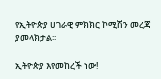የኢትዮጵያ ሀገራዊ ምክክር ኮሚሽን መረጃ ያመላክታል፡፡

ኢትዮጵያ እየመከረች ነው!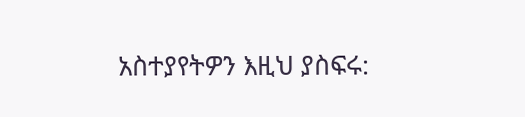አስተያየትዎን እዚህ ያስፍሩ: